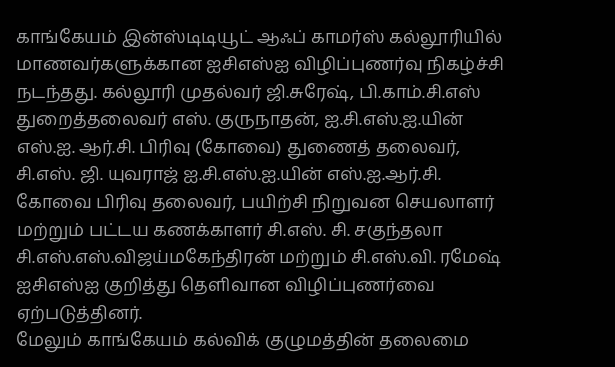காங்கேயம் இன்ஸ்டிடியூட் ஆஃப் காமர்ஸ் கல்லூரியில் மாணவர்களுக்கான ஐசிஎஸ்ஐ விழிப்புணர்வு நிகழ்ச்சி நடந்தது. கல்லூரி முதல்வர் ஜி.சுரேஷ், பி.காம்.சி.எஸ் துறைத்தலைவர் எஸ். குருநாதன், ஐ.சி.எஸ்.ஐ.யின் எஸ்.ஐ. ஆர்.சி. பிரிவு (கோவை) துணைத் தலைவர், சி.எஸ். ஜி. யுவராஜ் ஐ.சி.எஸ்.ஐ.யின் எஸ்.ஐ.ஆர்.சி. கோவை பிரிவு தலைவர், பயிற்சி நிறுவன செயலாளர் மற்றும் பட்டய கணக்காளர் சி.எஸ். சி. சகுந்தலா சி.எஸ்.எஸ்.விஜய்மகேந்திரன் மற்றும் சி.எஸ்.வி. ரமேஷ் ஐசிஎஸ்ஐ குறித்து தெளிவான விழிப்புணர்வை ஏற்படுத்தினர்.
மேலும் காங்கேயம் கல்விக் குழுமத்தின் தலைமை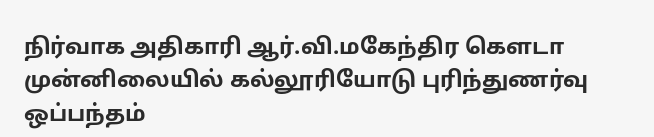நிர்வாக அதிகாரி ஆர்.வி.மகேந்திர கௌடா முன்னிலையில் கல்லூரியோடு புரிந்துணர்வு ஒப்பந்தம்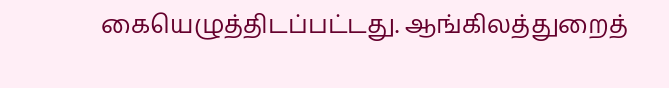கையெழுத்திடப்பட்டது. ஆங்கிலத்துறைத்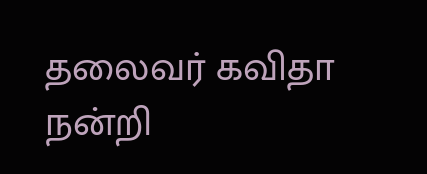தலைவர் கவிதா நன்றி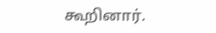கூறினார்.